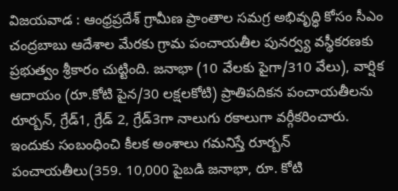విజయవాడ : ఆంధ్రప్రదేశ్ గ్రామీణ ప్రాంతాల సమగ్ర అభివృద్ధి కోసం సీఎం చంద్రబాబు ఆదేశాల మేరకు గ్రామ పంచాయతీల పునర్వ్య వస్థీకరణకు ప్రభుత్వం శ్రీకారం చుట్టింది. జనాభా (10 వేలకు పైగా/310 వేలు), వార్షిక ఆదాయం (రూ.కోటి పైన/30 లక్షలకోటి) ప్రాతిపదికన పంచాయతీలను రూర్బన్, గ్రేడ్1, గ్రేడ్ 2, గ్రేడ్3గా నాలుగు రకాలుగా వర్గీకరించారు. ఇందుకు సంబంధించి కీలక అంశాలు గమనిస్తే రూర్బన్ పంచాయతీలు(359. 10,000 పైబడి జనాభా, రూ. కోటి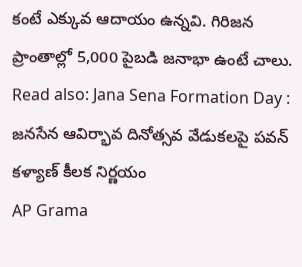కంటే ఎక్కువ ఆదాయం ఉన్నవి. గిరిజన ప్రాంతాల్లో 5,000 పైబడి జనాభా ఉంటే చాలు.
Read also: Jana Sena Formation Day : జనసేన ఆవిర్భావ దినోత్సవ వేడుకలపై పవన్ కళ్యాణ్ కీలక నిర్ణయం
AP Grama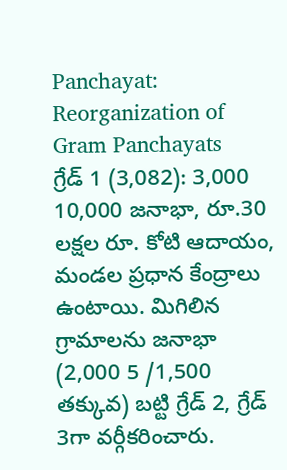Panchayat: Reorganization of Gram Panchayats
గ్రేడ్ 1 (3,082): 3,000 10,000 జనాభా, రూ.30 లక్షల రూ. కోటి ఆదాయం, మండల ప్రధాన కేంద్రాలు ఉంటాయి. మిగిలిన గ్రామాలను జనాభా (2,000 5 /1,500 తక్కువ) బట్టి గ్రేడ్ 2, గ్రేడ్ 3గా వర్గీకరించారు.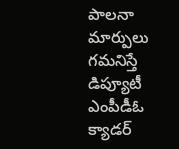పాలనా మార్పులు గమనిస్తే డిప్యూటీ ఎంపీడీఓ క్యాడర్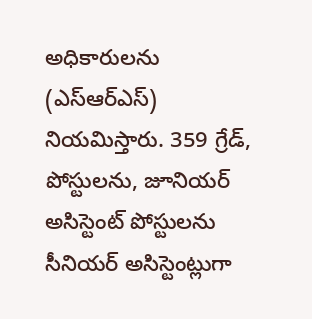అధికారులను (ఎస్ఆర్ఎస్) నియమిస్తారు. 359 గ్రేడ్, పోస్టులను, జూనియర్ అసిస్టెంట్ పోస్టులను సీనియర్ అసిస్టెంట్లుగా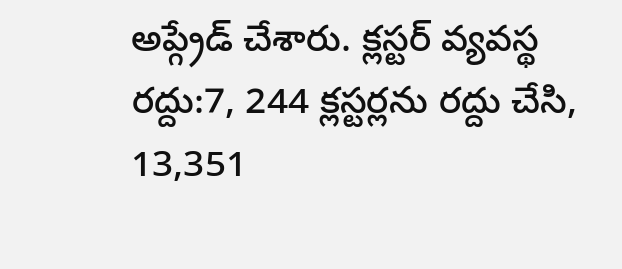అప్గ్రేడ్ చేశారు. క్లస్టర్ వ్యవస్థ రద్దు:7, 244 క్లస్టర్లను రద్దు చేసి, 13,351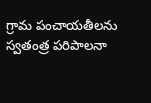గ్రామ పంచాయతీలను స్వతంత్ర పరిపాలనా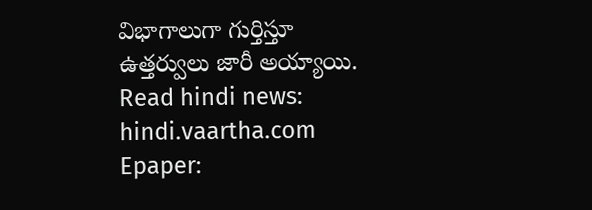విభాగాలుగా గుర్తిస్తూ ఉత్తర్వులు జారీ అయ్యాయి.
Read hindi news: hindi.vaartha.com
Epaper: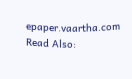epaper.vaartha.com
Read Also: